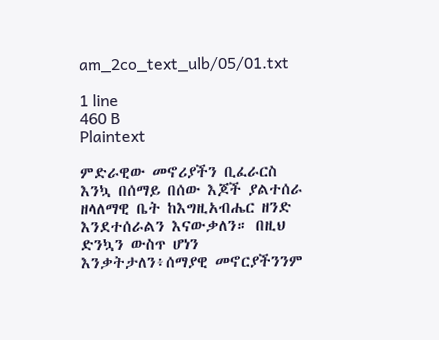am_2co_text_ulb/05/01.txt

1 line
460 B
Plaintext

ምድራዊው መኖሪያችን ቢፈራርስ እንኳ በሰማይ በሰው እጆች ያልተሰራ ዘላለማዊ ቤት ከእግዚአብሔር ዘንድ እንደተሰራልን እናውቃለን። በዚህ ድንኳን ውስጥ ሆነን እንቃትታለን፥ሰማያዊ መኖርያችንንም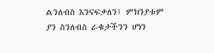ልንለብስ እንናፍቃለን፤ ምክንያቱም ያን ስንለብስ ራቁታችንን ሆነን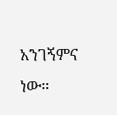አንገኝምና ነው።